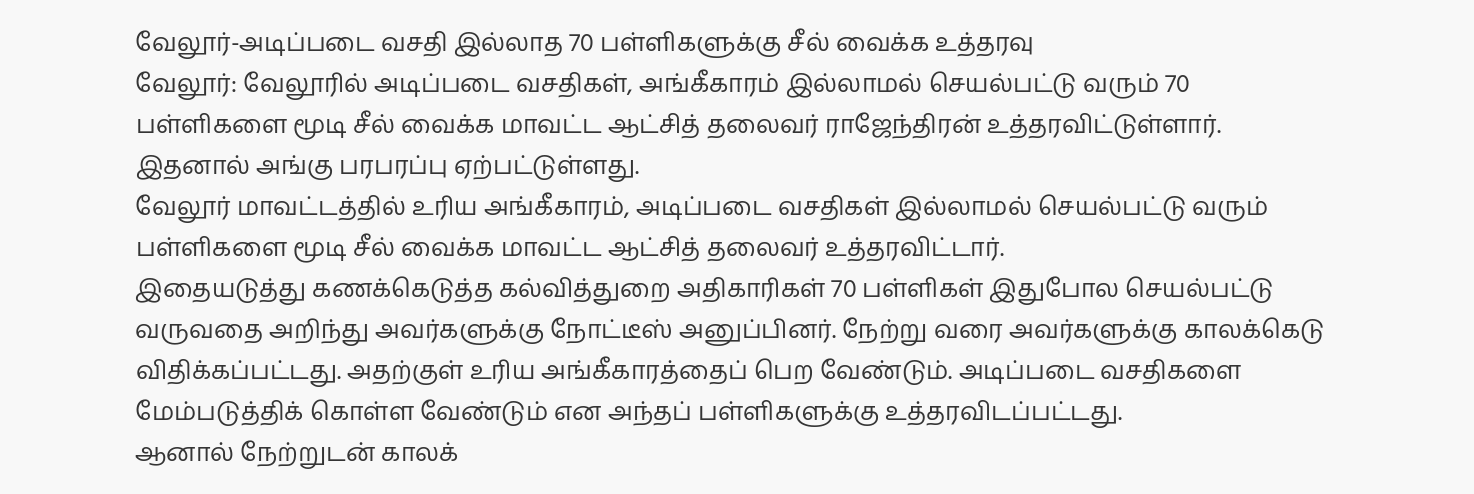வேலூர்-அடிப்படை வசதி இல்லாத 70 பள்ளிகளுக்கு சீல் வைக்க உத்தரவு
வேலூர்: வேலூரில் அடிப்படை வசதிகள், அங்கீகாரம் இல்லாமல் செயல்பட்டு வரும் 70 பள்ளிகளை மூடி சீல் வைக்க மாவட்ட ஆட்சித் தலைவர் ராஜேந்திரன் உத்தரவிட்டுள்ளார். இதனால் அங்கு பரபரப்பு ஏற்பட்டுள்ளது.
வேலூர் மாவட்டத்தில் உரிய அங்கீகாரம், அடிப்படை வசதிகள் இல்லாமல் செயல்பட்டு வரும் பள்ளிகளை மூடி சீல் வைக்க மாவட்ட ஆட்சித் தலைவர் உத்தரவிட்டார்.
இதையடுத்து கணக்கெடுத்த கல்வித்துறை அதிகாரிகள் 70 பள்ளிகள் இதுபோல செயல்பட்டு வருவதை அறிந்து அவர்களுக்கு நோட்டீஸ் அனுப்பினர். நேற்று வரை அவர்களுக்கு காலக்கெடு விதிக்கப்பட்டது. அதற்குள் உரிய அங்கீகாரத்தைப் பெற வேண்டும். அடிப்படை வசதிகளை மேம்படுத்திக் கொள்ள வேண்டும் என அந்தப் பள்ளிகளுக்கு உத்தரவிடப்பட்டது.
ஆனால் நேற்றுடன் காலக்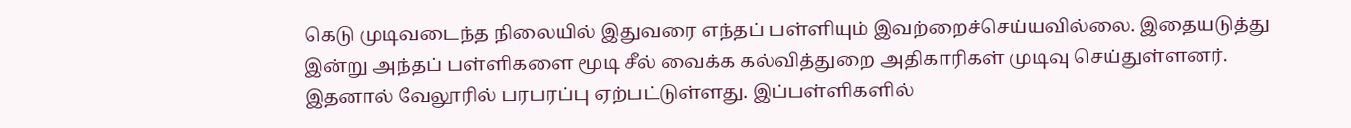கெடு முடிவடைந்த நிலையில் இதுவரை எந்தப் பள்ளியும் இவற்றைச்செய்யவில்லை. இதையடுத்து இன்று அந்தப் பள்ளிகளை மூடி சீல் வைக்க கல்வித்துறை அதிகாரிகள் முடிவு செய்துள்ளனர்.
இதனால் வேலூரில் பரபரப்பு ஏற்பட்டுள்ளது. இப்பள்ளிகளில்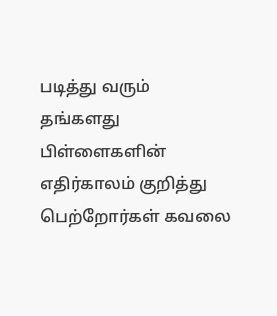படித்து வரும் தங்களது பிள்ளைகளின் எதிர்காலம் குறித்து பெற்றோர்கள் கவலை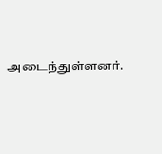அடைந்துள்ளனர்.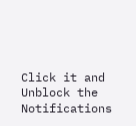Click it and Unblock the Notifications